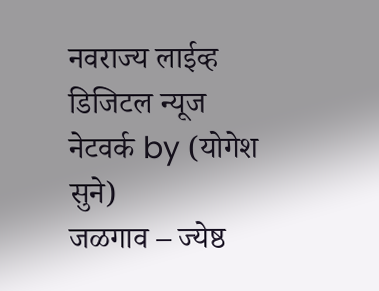नवराज्य लाईव्ह डिजिटल न्यूज नेटवर्क by (योगेश सुने)
जळगाव – ज्येष्ठ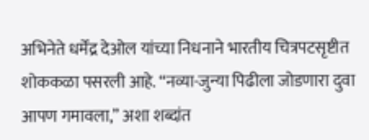अभिनेते धर्मेंद्र देओल यांच्या निधनाने भारतीय चित्रपटसृष्टीत शोककळा पसरली आहे. “नव्या-जुन्या पिढीला जोडणारा दुवा आपण गमावला,” अशा शब्दांत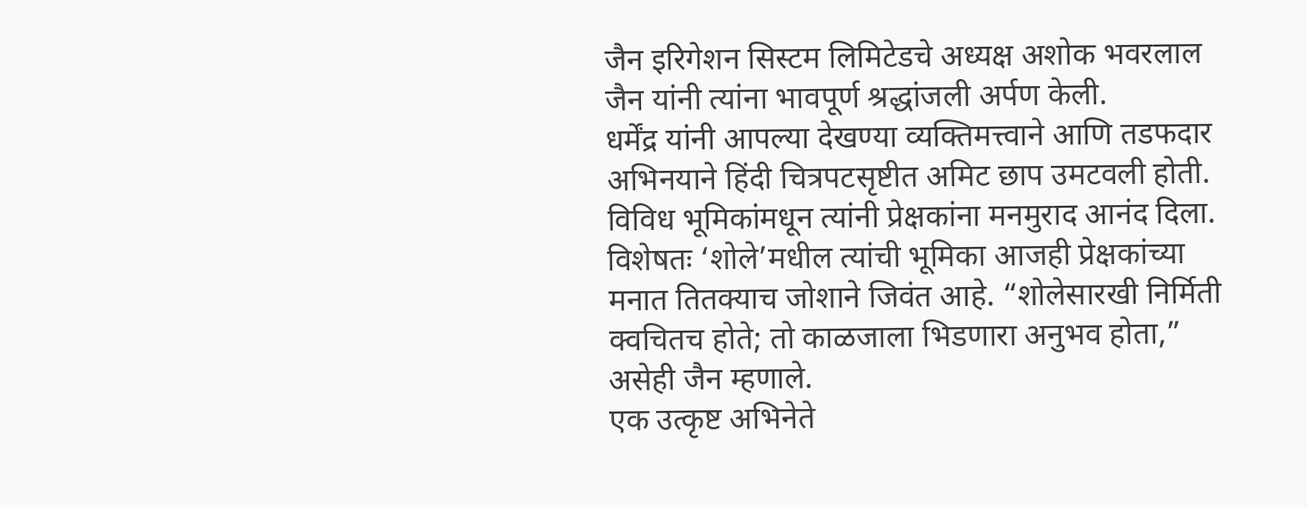जैन इरिगेशन सिस्टम लिमिटेडचे अध्यक्ष अशोक भवरलाल जैन यांनी त्यांना भावपूर्ण श्रद्धांजली अर्पण केली.
धर्मेंद्र यांनी आपल्या देखण्या व्यक्तिमत्त्वाने आणि तडफदार अभिनयाने हिंदी चित्रपटसृष्टीत अमिट छाप उमटवली होती. विविध भूमिकांमधून त्यांनी प्रेक्षकांना मनमुराद आनंद दिला. विशेषतः ‘शोले’मधील त्यांची भूमिका आजही प्रेक्षकांच्या मनात तितक्याच जोशाने जिवंत आहे. “शोलेसारखी निर्मिती क्वचितच होते; तो काळजाला भिडणारा अनुभव होता,” असेही जैन म्हणाले.
एक उत्कृष्ट अभिनेते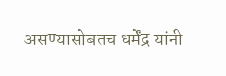असण्यासोबतच धर्मेंद्र यांनी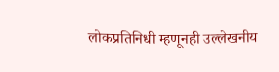लोकप्रतिनिधी म्हणूनही उल्लेखनीय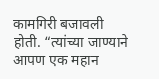कामगिरी बजावली होती. “त्यांच्या जाण्याने आपण एक महान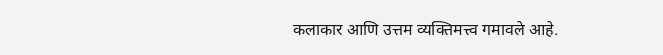कलाकार आणि उत्तम व्यक्तिमत्त्व गमावले आहे.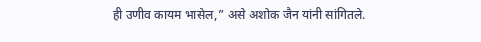ही उणीव कायम भासेल,” असे अशोक जैन यांनी सांगितले.